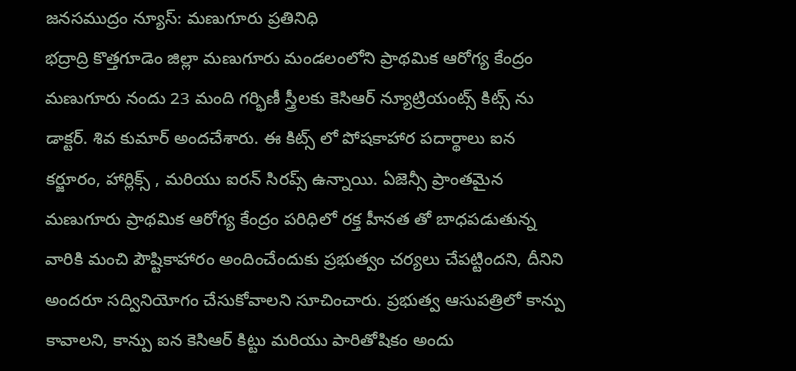జనసముద్రం న్యూస్: మణుగూరు ప్రతినిధి
భద్రాద్రి కొత్తగూడెం జిల్లా మణుగూరు మండలంలోని ప్రాథమిక ఆరోగ్య కేంద్రం మణుగూరు నందు 23 మంది గర్భిణీ స్త్రీలకు కెసిఆర్ న్యూట్రియంట్స్ కిట్స్ ను డాక్టర్. శివ కుమార్ అందచేశారు. ఈ కిట్స్ లో పోషకాహార పదార్థాలు ఐన కర్జూరం, హార్లిక్స్ , మరియు ఐరన్ సిరప్స్ ఉన్నాయి. ఏజెన్సీ ప్రాంతమైన మణుగూరు ప్రాథమిక ఆరోగ్య కేంద్రం పరిధిలో రక్త హీనత తో బాధపడుతున్న వారికి మంచి పౌష్టికాహారం అందించేందుకు ప్రభుత్వం చర్యలు చేపట్టిందని, దీనిని అందరూ సద్వినియోగం చేసుకోవాలని సూచించారు. ప్రభుత్వ ఆసుపత్రిలో కాన్పు కావాలని, కాన్పు ఐన కెసిఆర్ కిట్టు మరియు పారితోషికం అందు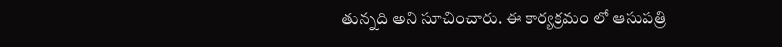తున్నది అని సూచించారు. ఈ కార్యక్రమం లో ఆసుపత్రి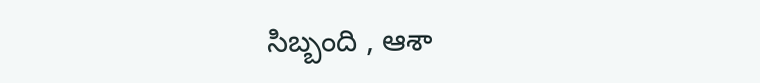సిబ్బంది , ఆశా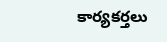కార్యకర్తలు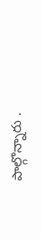పాల్గొన్నారు .